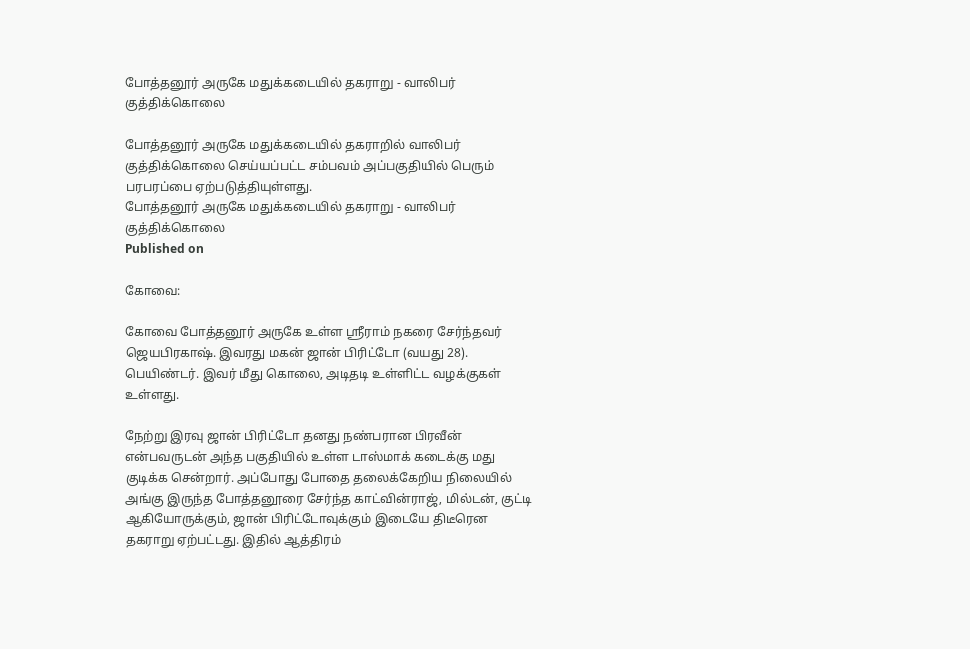போத்தனூர் அருகே மதுக்கடையில் தகராறு - வாலிபர் குத்திக்கொலை

போத்தனூர் அருகே மதுக்கடையில் தகராறில் வாலிபர் குத்திக்கொலை செய்யப்பட்ட சம்பவம் அப்பகுதியில் பெரும் பரபரப்பை ஏற்படுத்தியுள்ளது.
போத்தனூர் அருகே மதுக்கடையில் தகராறு - வாலிபர் குத்திக்கொலை
Published on

கோவை:

கோவை போத்தனூர் அருகே உள்ள ஸ்ரீராம் நகரை சேர்ந்தவர் ஜெயபிரகாஷ். இவரது மகன் ஜான் பிரிட்டோ (வயது 28). பெயிண்டர். இவர் மீது கொலை, அடிதடி உள்ளிட்ட வழக்குகள் உள்ளது.

நேற்று இரவு ஜான் பிரிட்டோ தனது நண்பரான பிரவீன் என்பவருடன் அந்த பகுதியில் உள்ள டாஸ்மாக் கடைக்கு மது குடிக்க சென்றார். அப்போது போதை தலைக்கேறிய நிலையில் அங்கு இருந்த போத்தனூரை சேர்ந்த காட்வின்ராஜ், மில்டன், குட்டி ஆகியோருக்கும், ஜான் பிரிட்டோவுக்கும் இடையே திடீரென தகராறு ஏற்பட்டது. இதில் ஆத்திரம்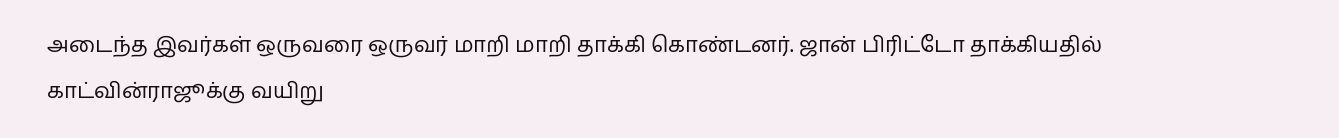அடைந்த இவர்கள் ஒருவரை ஒருவர் மாறி மாறி தாக்கி கொண்டனர். ஜான் பிரிட்டோ தாக்கியதில் காட்வின்ராஜூக்கு வயிறு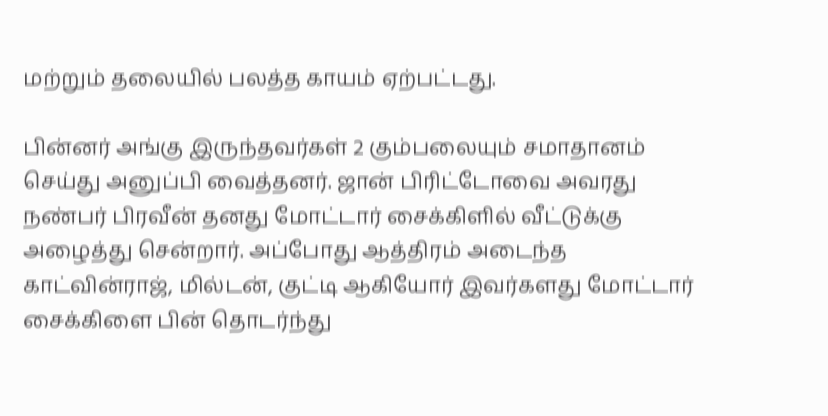மற்றும் தலையில் பலத்த காயம் ஏற்பட்டது.

பின்னர் அங்கு இருந்தவர்கள் 2 கும்பலையும் சமாதானம் செய்து அனுப்பி வைத்தனர். ஜான் பிரிட்டோவை அவரது நண்பர் பிரவீன் தனது மோட்டார் சைக்கிளில் வீட்டுக்கு அழைத்து சென்றார். அப்போது ஆத்திரம் அடைந்த காட்வின்ராஜ், மில்டன், குட்டி ஆகியோர் இவர்களது மோட்டார் சைக்கிளை பின் தொடர்ந்து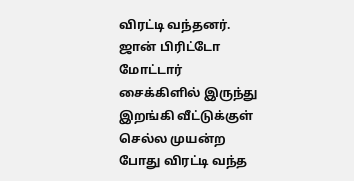விரட்டி வந்தனர். ஜான் பிரிட்டோ மோட்டார் சைக்கிளில் இருந்து இறங்கி வீட்டுக்குள் செல்ல முயன்ற போது விரட்டி வந்த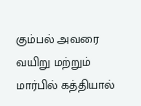கும்பல் அவரை வயிறு மற்றும் மார்பில் கத்தியால்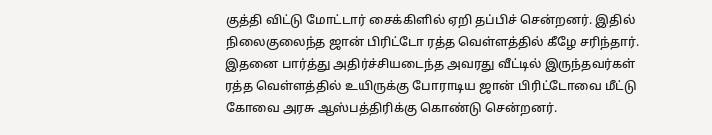குத்தி விட்டு மோட்டார் சைக்கிளில் ஏறி தப்பிச் சென்றனர். இதில் நிலைகுலைந்த ஜான் பிரிட்டோ ரத்த வெள்ளத்தில் கீழே சரிந்தார். இதனை பார்த்து அதிர்ச்சியடைந்த அவரது வீட்டில் இருந்தவர்கள் ரத்த வெள்ளத்தில் உயிருக்கு போராடிய ஜான் பிரிட்டோவை மீட்டு கோவை அரசு ஆஸ்பத்திரிக்கு கொண்டு சென்றனர்.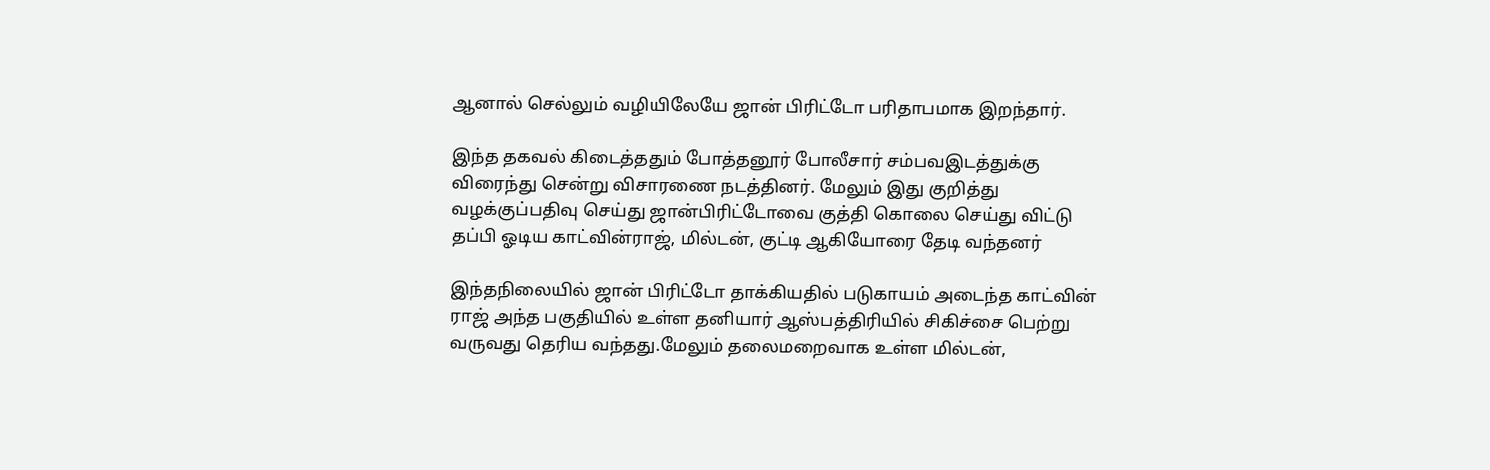ஆனால் செல்லும் வழியிலேயே ஜான் பிரிட்டோ பரிதாபமாக இறந்தார்.

இந்த தகவல் கிடைத்ததும் போத்தனூர் போலீசார் சம்பவஇடத்துக்கு விரைந்து சென்று விசாரணை நடத்தினர். மேலும் இது குறித்து வழக்குப்பதிவு செய்து ஜான்பிரிட்டோவை குத்தி கொலை செய்து விட்டு தப்பி ஓடிய காட்வின்ராஜ், மில்டன், குட்டி ஆகியோரை தேடி வந்தனர்

இந்தநிலையில் ஜான் பிரிட்டோ தாக்கியதில் படுகாயம் அடைந்த காட்வின் ராஜ் அந்த பகுதியில் உள்ள தனியார் ஆஸ்பத்திரியில் சிகிச்சை பெற்று வருவது தெரிய வந்தது.மேலும் தலைமறைவாக உள்ள மில்டன்,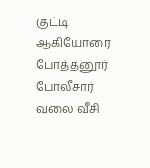குட்டி ஆகியோரை போத்தனூர் போலீசார் வலை வீசி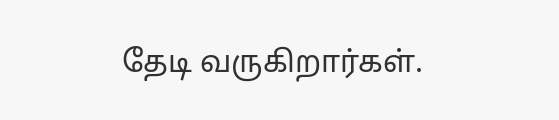தேடி வருகிறார்கள்.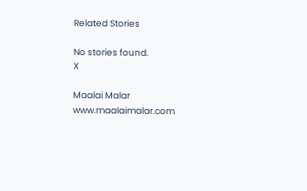Related Stories

No stories found.
X

Maalai Malar
www.maalaimalar.com